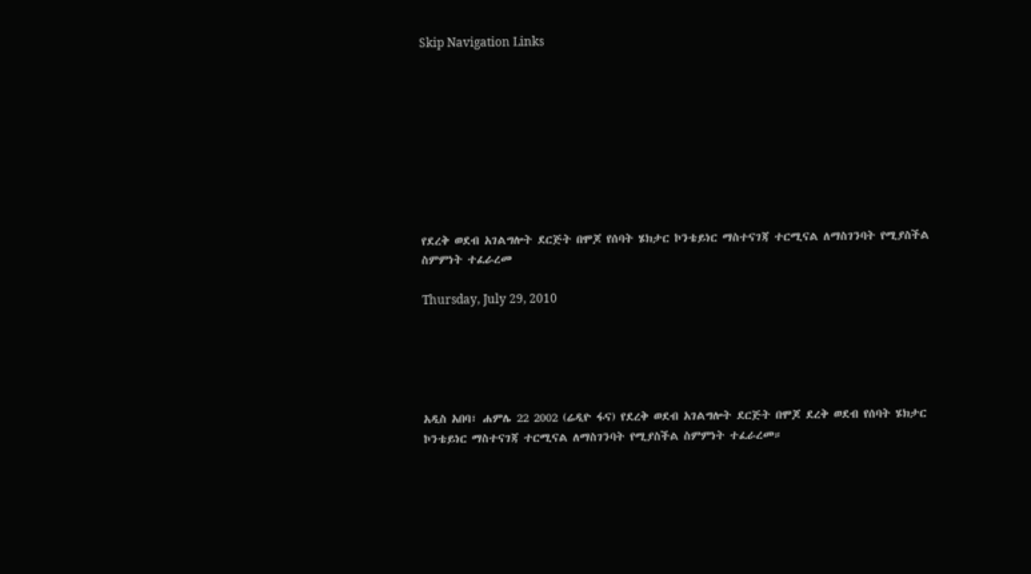Skip Navigation Links









የደረቅ ወደብ አገልግሎት ደርጅት በሞጆ የሰባት ሄክታር ኮንቴይነር ማስተናገጃ ተርሚናል ለማስገንባት የሚያስችል ስምምነት ተፈራረመ

Thursday, July 29, 2010





አዲስ አበባ፣ ሐምሌ 22 2002 (ሬዲዮ ፋና) የደረቅ ወደብ አገልግሎት ደርጅት በሞጆ ደረቅ ወደብ የሰባት ሄክታር ኮንቴይነር ማስተናገጃ ተርሚናል ለማስገንባት የሚያስችል ስምምነት ተፈራረመ።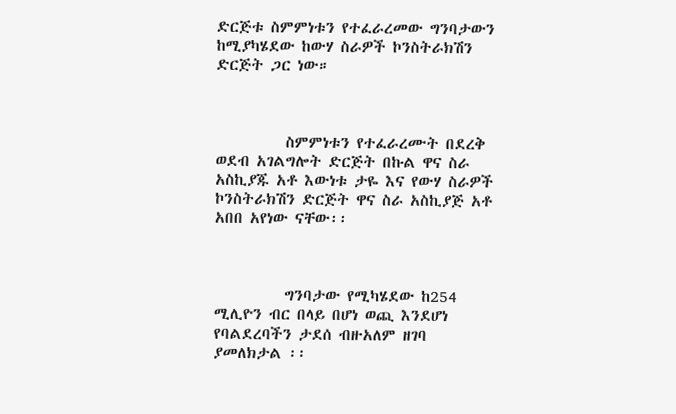ድርጅቱ ስምምነቱን የተፈራረመው ግንባታውን ከሚያካሄደው ከውሃ ስራዎች ኮንስትራክሽን ድርጅት ጋር ነው።



          ስምምነቱን የተፈራረሙት በደረቅ ወደብ አገልግሎት ድርጅት በኩል ዋና ስራ አስኪያጁ አቶ እውነቱ ታዬ እና የውሃ ስራዎች ኮንስትራክሽን ድርጅት ዋና ስራ አስኪያጅ አቶ አበበ አየነው ናቸው፡፡



          ግንባታው የሚካሄደው ከ254 ሚሊዮን ብር በላይ በሆነ ወጪ እንደሆነ የባልደረባችን ታደሰ ብዙአለም ዘገባ ያመለክታል ፡፡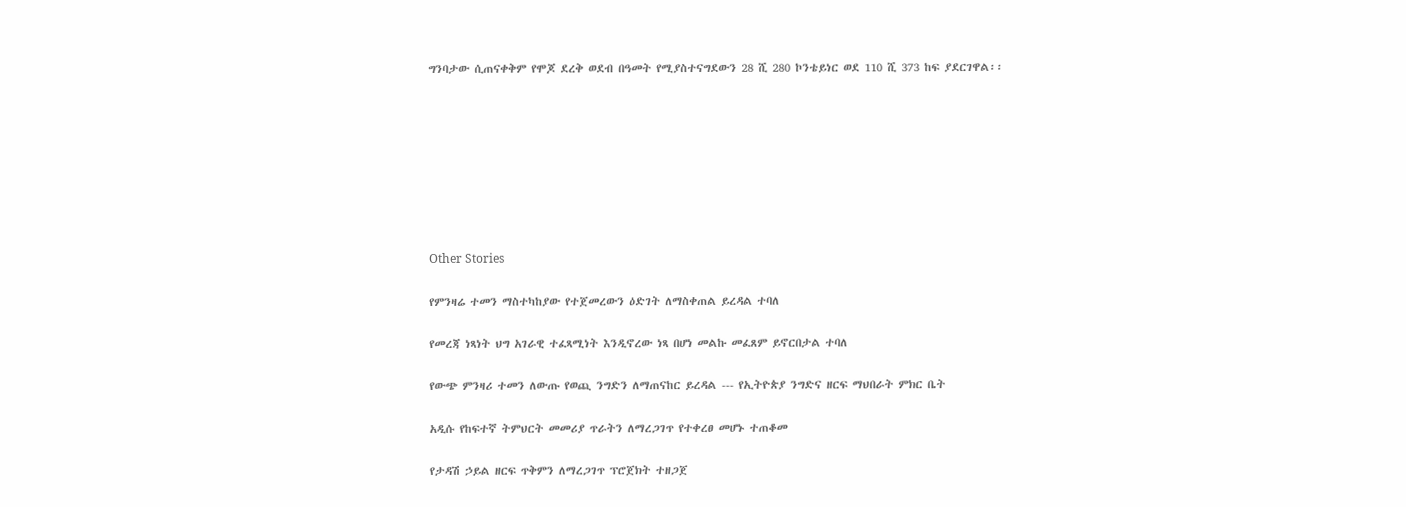ግንባታው ሲጠናቀቅም የሞጆ ደረቅ ወደብ በዓመት የሚያስተናግደውን 28 ሺ 280 ኮንቴይነር ወደ 110 ሺ 373 ከፍ ያደርገዋል፡፡








Other Stories

የምንዛሬ ተመን ማስተካከያው የተጀመረውን ዕድገት ለማስቀጠል ይረዳል ተባለ

የመረጃ ነጻነት ህግ አገራዊ ተፈጻሚነት እንዲኖረው ነጻ በሆነ መልኩ መፈጸም ይኖርበታል ተባለ

የውጭ ምንዛሪ ተመን ለውጡ የወጪ ንግድን ለማጠናከር ይረዳል --- የኢትዮጵያ ንግድና ዘርፍ ማህበራት ምክር ቤት

አዲሱ የከፍተኛ ትምህርት መመሪያ ጥራትን ለማረጋገጥ የተቀረፀ መሆኑ ተጠቆመ

የታዳሽ ኃይል ዘርፍ ጥቅምን ለማረጋገጥ ፕሮጀክት ተዘጋጀ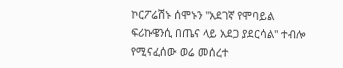ኮርፖሬሽኑ ሰሞኑን "አደገኛ የሞባይል ፍሪኩዌንሲ በጤና ላይ አደጋ ያደርሳል" ተብሎ የሚናፈሰው ወሬ መሰረተ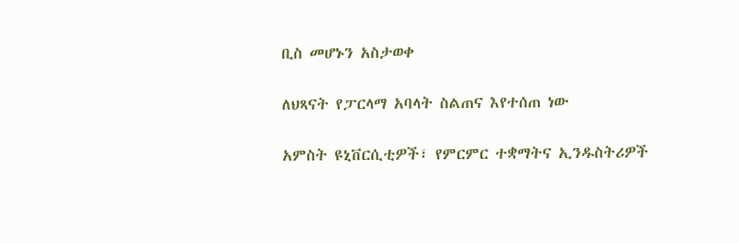ቢስ መሆኑን አስታወቀ

ለህጻናት የፓርላማ አባላት ስልጠና እየተሰጠ ነው

አምስት ዩኒቨርሲቲዎች፣ የምርምር ተቋማትና ኢንዱስትሪዎች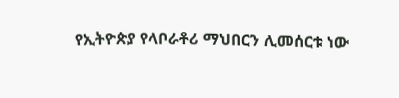የኢትዮጵያ የላቦራቶሪ ማህበርን ሊመሰርቱ ነው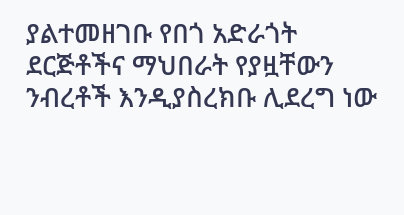ያልተመዘገቡ የበጎ አድራጎት ደርጅቶችና ማህበራት የያዟቸውን ንብረቶች እንዲያስረክቡ ሊደረግ ነው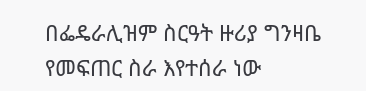በፌዴራሊዝም ስርዓት ዙሪያ ግንዛቤ የመፍጠር ስራ እየተሰራ ነው